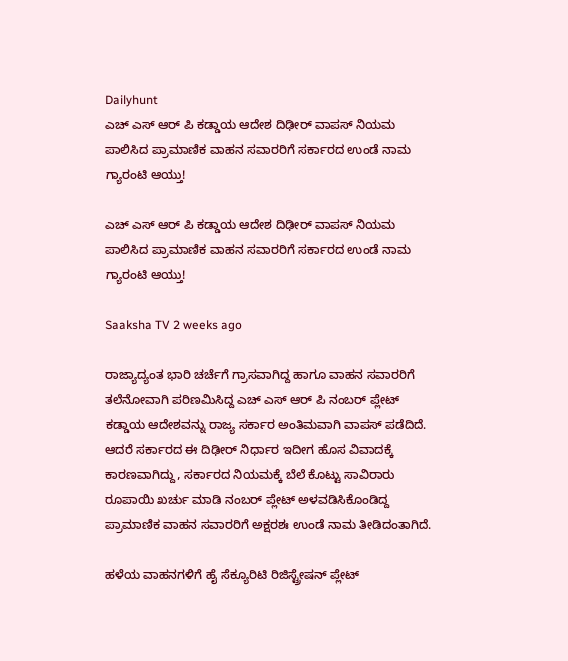Dailyhunt
ಎಚ್ ಎಸ್ ಆರ್ ಪಿ ಕಡ್ಡಾಯ ಆದೇಶ ದಿಢೀರ್ ವಾಪಸ್ ನಿಯಮ ಪಾಲಿಸಿದ ಪ್ರಾಮಾಣಿಕ ವಾಹನ ಸವಾರರಿಗೆ ಸರ್ಕಾರದ ಉಂಡೆ ನಾಮ ಗ್ಯಾರಂಟಿ ಆಯ್ತು!

ಎಚ್ ಎಸ್ ಆರ್ ಪಿ ಕಡ್ಡಾಯ ಆದೇಶ ದಿಢೀರ್ ವಾಪಸ್ ನಿಯಮ ಪಾಲಿಸಿದ ಪ್ರಾಮಾಣಿಕ ವಾಹನ ಸವಾರರಿಗೆ ಸರ್ಕಾರದ ಉಂಡೆ ನಾಮ ಗ್ಯಾರಂಟಿ ಆಯ್ತು!

Saaksha TV 2 weeks ago

ರಾಜ್ಯಾದ್ಯಂತ ಭಾರಿ ಚರ್ಚೆಗೆ ಗ್ರಾಸವಾಗಿದ್ದ ಹಾಗೂ ವಾಹನ ಸವಾರರಿಗೆ ತಲೆನೋವಾಗಿ ಪರಿಣಮಿಸಿದ್ದ ಎಚ್ ಎಸ್ ಆರ್ ಪಿ ನಂಬರ್ ಪ್ಲೇಟ್ ಕಡ್ಡಾಯ ಆದೇಶವನ್ನು ರಾಜ್ಯ ಸರ್ಕಾರ ಅಂತಿಮವಾಗಿ ವಾಪಸ್ ಪಡೆದಿದೆ. ಆದರೆ ಸರ್ಕಾರದ ಈ ದಿಢೀರ್ ನಿರ್ಧಾರ ಇದೀಗ ಹೊಸ ವಿವಾದಕ್ಕೆ ಕಾರಣವಾಗಿದ್ದು, ಸರ್ಕಾರದ ನಿಯಮಕ್ಕೆ ಬೆಲೆ ಕೊಟ್ಟು ಸಾವಿರಾರು ರೂಪಾಯಿ ಖರ್ಚು ಮಾಡಿ ನಂಬರ್ ಪ್ಲೇಟ್ ಅಳವಡಿಸಿಕೊಂಡಿದ್ದ ಪ್ರಾಮಾಣಿಕ ವಾಹನ ಸವಾರರಿಗೆ ಅಕ್ಷರಶಃ ಉಂಡೆ ನಾಮ ತೀಡಿದಂತಾಗಿದೆ.

ಹಳೆಯ ವಾಹನಗಳಿಗೆ ಹೈ ಸೆಕ್ಯೂರಿಟಿ ರಿಜಿಸ್ಟ್ರೇಷನ್ ಪ್ಲೇಟ್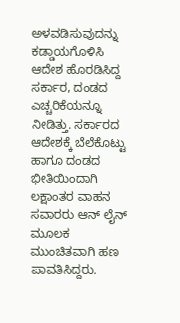ಅಳವಡಿಸುವುದನ್ನು ಕಡ್ಡಾಯಗೊಳಿಸಿ ಆದೇಶ ಹೊರಡಿಸಿದ್ದ ಸರ್ಕಾರ, ದಂಡದ ಎಚ್ಚರಿಕೆಯನ್ನೂ ನೀಡಿತ್ತು. ಸರ್ಕಾರದ ಆದೇಶಕ್ಕೆ ಬೆಲೆಕೊಟ್ಟು ಹಾಗೂ ದಂಡದ ಭೀತಿಯಿಂದಾಗಿ ಲಕ್ಷಾಂತರ ವಾಹನ ಸವಾರರು ಆನ್ ಲೈನ್ ಮೂಲಕ ಮುಂಚಿತವಾಗಿ ಹಣ ಪಾವತಿಸಿದ್ದರು.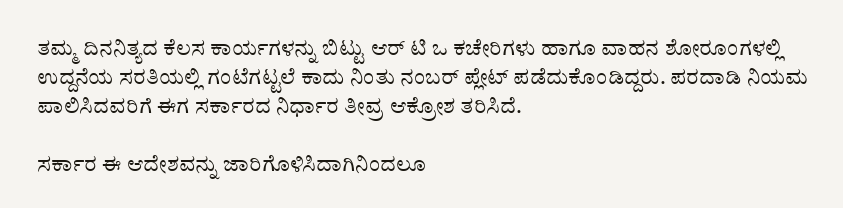ತಮ್ಮ ದಿನನಿತ್ಯದ ಕೆಲಸ ಕಾರ್ಯಗಳನ್ನು ಬಿಟ್ಟು ಆರ್ ಟಿ ಒ ಕಚೇರಿಗಳು ಹಾಗೂ ವಾಹನ ಶೋರೂಂಗಳಲ್ಲಿ ಉದ್ದನೆಯ ಸರತಿಯಲ್ಲಿ ಗಂಟೆಗಟ್ಟಲೆ ಕಾದು ನಿಂತು ನಂಬರ್ ಪ್ಲೇಟ್ ಪಡೆದುಕೊಂಡಿದ್ದರು. ಪರದಾಡಿ ನಿಯಮ ಪಾಲಿಸಿದವರಿಗೆ ಈಗ ಸರ್ಕಾರದ ನಿರ್ಧಾರ ತೀವ್ರ ಆಕ್ರೋಶ ತರಿಸಿದೆ.

ಸರ್ಕಾರ ಈ ಆದೇಶವನ್ನು ಜಾರಿಗೊಳಿಸಿದಾಗಿನಿಂದಲೂ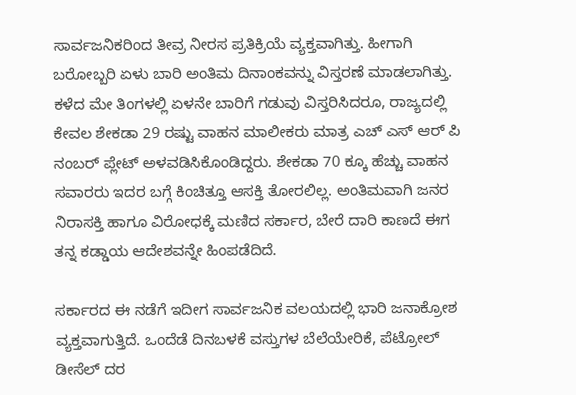ಸಾರ್ವಜನಿಕರಿಂದ ತೀವ್ರ ನೀರಸ ಪ್ರತಿಕ್ರಿಯೆ ವ್ಯಕ್ತವಾಗಿತ್ತು. ಹೀಗಾಗಿ ಬರೋಬ್ಬರಿ ಏಳು ಬಾರಿ ಅಂತಿಮ ದಿನಾಂಕವನ್ನು ವಿಸ್ತರಣೆ ಮಾಡಲಾಗಿತ್ತು. ಕಳೆದ ಮೇ ತಿಂಗಳಲ್ಲಿ ಏಳನೇ ಬಾರಿಗೆ ಗಡುವು ವಿಸ್ತರಿಸಿದರೂ, ರಾಜ್ಯದಲ್ಲಿ ಕೇವಲ ಶೇಕಡಾ 29 ರಷ್ಟು ವಾಹನ ಮಾಲೀಕರು ಮಾತ್ರ ಎಚ್ ಎಸ್ ಆರ್ ಪಿ ನಂಬರ್ ಪ್ಲೇಟ್ ಅಳವಡಿಸಿಕೊಂಡಿದ್ದರು. ಶೇಕಡಾ 70 ಕ್ಕೂ ಹೆಚ್ಚು ವಾಹನ ಸವಾರರು ಇದರ ಬಗ್ಗೆ ಕಿಂಚಿತ್ತೂ ಆಸಕ್ತಿ ತೋರಲಿಲ್ಲ. ಅಂತಿಮವಾಗಿ ಜನರ ನಿರಾಸಕ್ತಿ ಹಾಗೂ ವಿರೋಧಕ್ಕೆ ಮಣಿದ ಸರ್ಕಾರ, ಬೇರೆ ದಾರಿ ಕಾಣದೆ ಈಗ ತನ್ನ ಕಡ್ಡಾಯ ಆದೇಶವನ್ನೇ ಹಿಂಪಡೆದಿದೆ.

ಸರ್ಕಾರದ ಈ ನಡೆಗೆ ಇದೀಗ ಸಾರ್ವಜನಿಕ ವಲಯದಲ್ಲಿ ಭಾರಿ ಜನಾಕ್ರೋಶ ವ್ಯಕ್ತವಾಗುತ್ತಿದೆ. ಒಂದೆಡೆ ದಿನಬಳಕೆ ವಸ್ತುಗಳ ಬೆಲೆಯೇರಿಕೆ, ಪೆಟ್ರೋಲ್ ಡೀಸೆಲ್ ದರ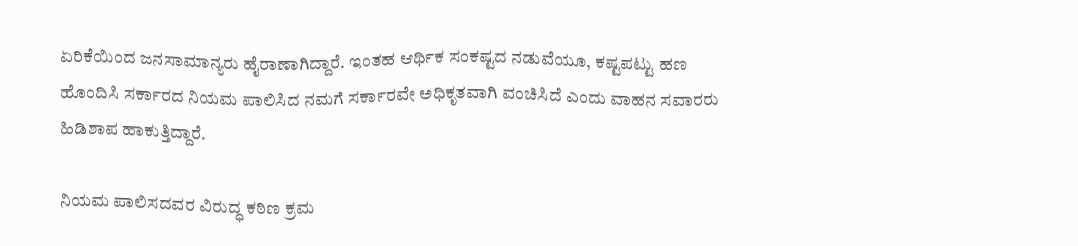ಏರಿಕೆಯಿಂದ ಜನಸಾಮಾನ್ಯರು ಹೈರಾಣಾಗಿದ್ದಾರೆ. ಇಂತಹ ಆರ್ಥಿಕ ಸಂಕಷ್ಟದ ನಡುವೆಯೂ, ಕಷ್ಟಪಟ್ಟು ಹಣ ಹೊಂದಿಸಿ ಸರ್ಕಾರದ ನಿಯಮ ಪಾಲಿಸಿದ ನಮಗೆ ಸರ್ಕಾರವೇ ಅಧಿಕೃತವಾಗಿ ವಂಚಿಸಿದೆ ಎಂದು ವಾಹನ ಸವಾರರು ಹಿಡಿಶಾಪ ಹಾಕುತ್ತಿದ್ದಾರೆ.

ನಿಯಮ ಪಾಲಿಸದವರ ವಿರುದ್ಧ ಕಠಿಣ ಕ್ರಮ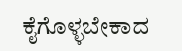ಕೈಗೊಳ್ಳಬೇಕಾದ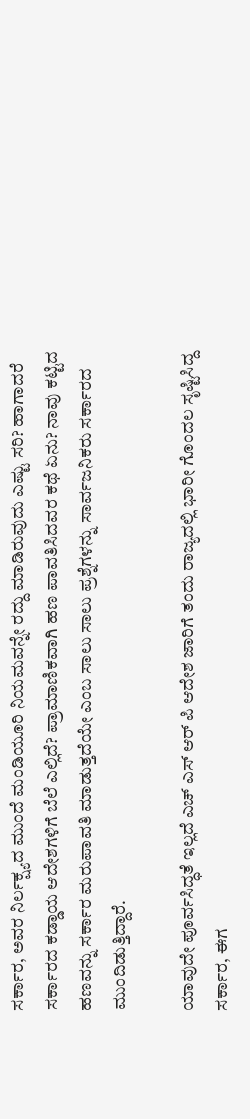ಸರ್ಕಾರ, ಅವರ ನಿರ್ಲಕ್ಷ್ಯದ ಮುಂದೆ ಮಂಡಿಯೂರಿ ನಿಯಮವನ್ನೇ ರದ್ದು ಮಾಡಿರುವುದು ಎಷ್ಟು ಸರಿ? ಹಾಗಾದರೆ ಸರ್ಕಾರದ ಕಡ್ಡಾಯ ಆದೇಶಗಳಿಗೆ ಬೆಲೆ ಎಲ್ಲಿದೆ? ಪ್ರಾಮಾಣಿಕವಾಗಿ ಹಣ ಪಾವತಿಸಿದವರ ಕಥೆ ಏನು? ನಾವು ಕಟ್ಟಿದ ಹಣವನ್ನು ಸರ್ಕಾರ ಮರುಪಾವತಿ ಮಾಡುತ್ತದೆಯೇ ಎಂಬ ಸಾಲು ಸಾಲು ಪ್ರಶ್ನೆಗಳನ್ನು ಸಾರ್ವಜನಿಕರು ಸರ್ಕಾರದ ಮುಂದಿಡುತ್ತಿದ್ದಾರೆ.

ಯಾವುದೇ ಪೂರ್ವಸಿದ್ಧತೆ ಇಲ್ಲದೆ ಎಚ್ ಎಸ್ ಆರ್ ಪಿ ಆದೇಶ ಜಾರಿಗೆ ತಂದು ರಾಜ್ಯದಲ್ಲಿ ಭಾರೀ ಗೊಂದಲ ಸೃಷ್ಟಿಸಿದ್ದ ಸರ್ಕಾರ, ಈಗ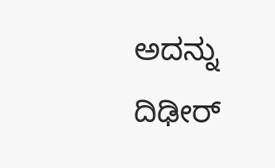ಅದನ್ನು ದಿಢೀರ್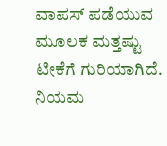ವಾಪಸ್ ಪಡೆಯುವ ಮೂಲಕ ಮತ್ತಷ್ಟು ಟೀಕೆಗೆ ಗುರಿಯಾಗಿದೆ. ನಿಯಮ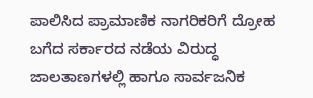ಪಾಲಿಸಿದ ಪ್ರಾಮಾಣಿಕ ನಾಗರಿಕರಿಗೆ ದ್ರೋಹ ಬಗೆದ ಸರ್ಕಾರದ ನಡೆಯ ವಿರುದ್ಧ ಜಾಲತಾಣಗಳಲ್ಲಿ ಹಾಗೂ ಸಾರ್ವಜನಿಕ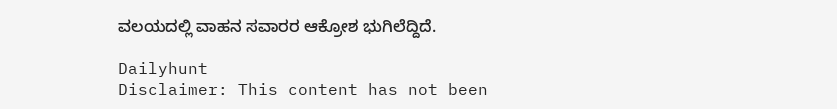ವಲಯದಲ್ಲಿ ವಾಹನ ಸವಾರರ ಆಕ್ರೋಶ ಭುಗಿಲೆದ್ದಿದೆ.

Dailyhunt
Disclaimer: This content has not been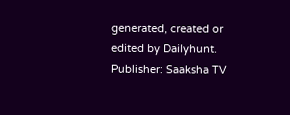generated, created or edited by Dailyhunt. Publisher: Saaksha TV